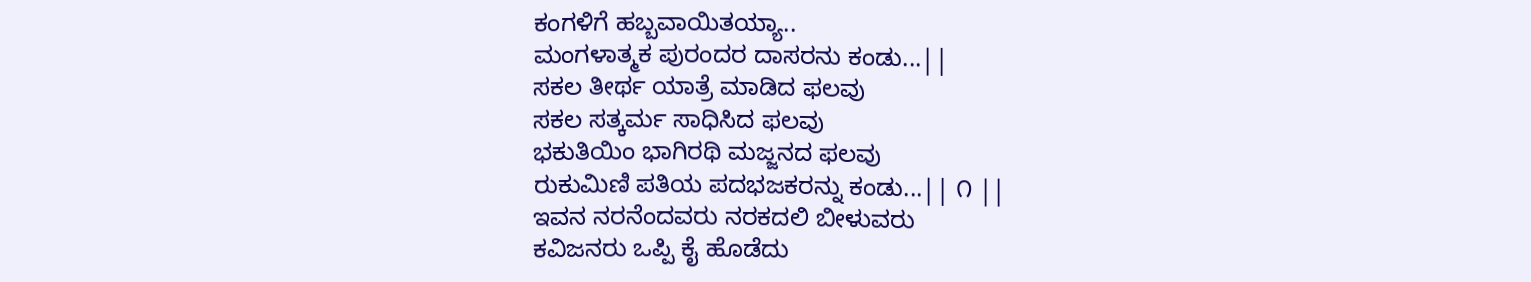ಕಂಗಳಿಗೆ ಹಬ್ಬವಾಯಿತಯ್ಯಾ..
ಮಂಗಳಾತ್ಮಕ ಪುರಂದರ ದಾಸರನು ಕಂಡು...||
ಸಕಲ ತೀರ್ಥ ಯಾತ್ರೆ ಮಾಡಿದ ಫಲವು
ಸಕಲ ಸತ್ಕರ್ಮ ಸಾಧಿಸಿದ ಫಲವು
ಭಕುತಿಯಿಂ ಭಾಗಿರಥಿ ಮಜ್ಜನದ ಫಲವು
ರುಕುಮಿಣಿ ಪತಿಯ ಪದಭಜಕರನ್ನು ಕಂಡು...|| ೧ ||
ಇವನ ನರನೆಂದವರು ನರಕದಲಿ ಬೀಳುವರು
ಕವಿಜನರು ಒಪ್ಪಿ ಕೈ ಹೊಡೆದು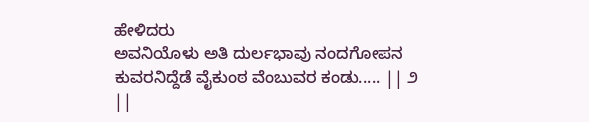ಹೇಳಿದರು
ಅವನಿಯೊಳು ಅತಿ ದುರ್ಲಭಾವು ನಂದಗೋಪನ
ಕುವರನಿದ್ದೆಡೆ ವೈಕುಂಠ ವೆಂಬುವರ ಕಂಡು..... || ೨ ||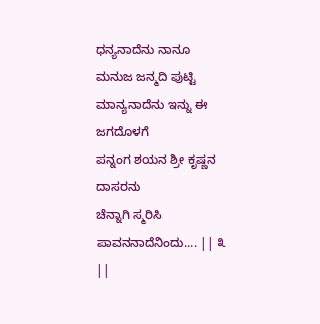ಧನ್ಯನಾದೆನು ನಾನೂ ಮನುಜ ಜನ್ಮದಿ ಪುಟ್ಟಿ
ಮಾನ್ಯನಾದೆನು ಇನ್ನು ಈ ಜಗದೊಳಗೆ
ಪನ್ನಂಗ ಶಯನ ಶ್ರೀ ಕೃಷ್ಣನ ದಾಸರನು
ಚೆನ್ನಾಗಿ ಸ್ಮರಿಸಿ ಪಾವನನಾದೆನಿಂದು.... || ೩ ||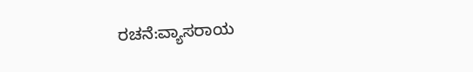ರಚನೆ:ವ್ಯಾಸರಾಯ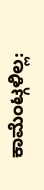ಕಾಮೆಂಟ್ಗಳಿಲ್ಲ: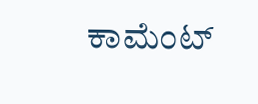ಕಾಮೆಂಟ್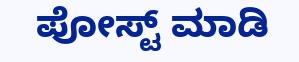ಪೋಸ್ಟ್ ಮಾಡಿ